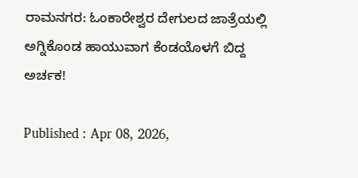ರಾಮನಗರ: ಓಂಕಾರೇಶ್ವರ ದೇಗುಲದ ಜಾತ್ರೆಯಲ್ಲಿ ಅಗ್ನಿಕೊಂಡ ಹಾಯುವಾಗ ಕೆಂಡಯೊಳಗೆ ಬಿದ್ದ ಅರ್ಚಕ!

Published : Apr 08, 2026,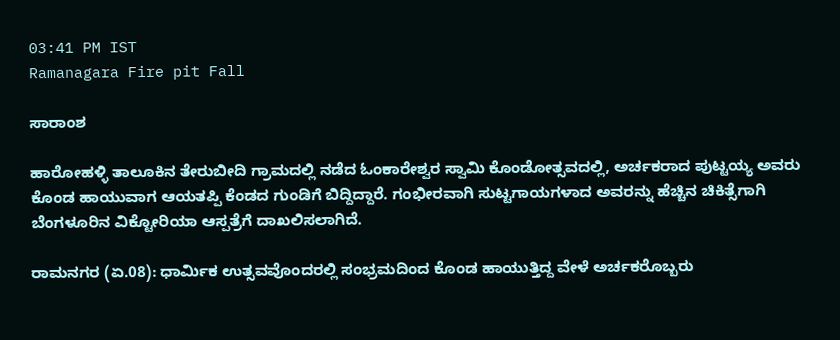03:41 PM IST
Ramanagara Fire pit Fall

ಸಾರಾಂಶ

ಹಾರೋಹಳ್ಳಿ ತಾಲೂಕಿನ ತೇರುಬೀದಿ ಗ್ರಾಮದಲ್ಲಿ ನಡೆದ ಓಂಕಾರೇಶ್ವರ ಸ್ವಾಮಿ ಕೊಂಡೋತ್ಸವದಲ್ಲಿ, ಅರ್ಚಕರಾದ ಪುಟ್ಟಯ್ಯ ಅವರು ಕೊಂಡ ಹಾಯುವಾಗ ಆಯತಪ್ಪಿ ಕೆಂಡದ ಗುಂಡಿಗೆ ಬಿದ್ದಿದ್ದಾರೆ. ಗಂಭೀರವಾಗಿ ಸುಟ್ಟಗಾಯಗಳಾದ ಅವರನ್ನು ಹೆಚ್ಚಿನ ಚಿಕಿತ್ಸೆಗಾಗಿ ಬೆಂಗಳೂರಿನ ವಿಕ್ಟೋರಿಯಾ ಆಸ್ಪತ್ರೆಗೆ ದಾಖಲಿಸಲಾಗಿದೆ.

ರಾಮನಗರ (ಏ.08): ಧಾರ್ಮಿಕ ಉತ್ಸವವೊಂದರಲ್ಲಿ ಸಂಭ್ರಮದಿಂದ ಕೊಂಡ ಹಾಯುತ್ತಿದ್ದ ವೇಳೆ ಅರ್ಚಕರೊಬ್ಬರು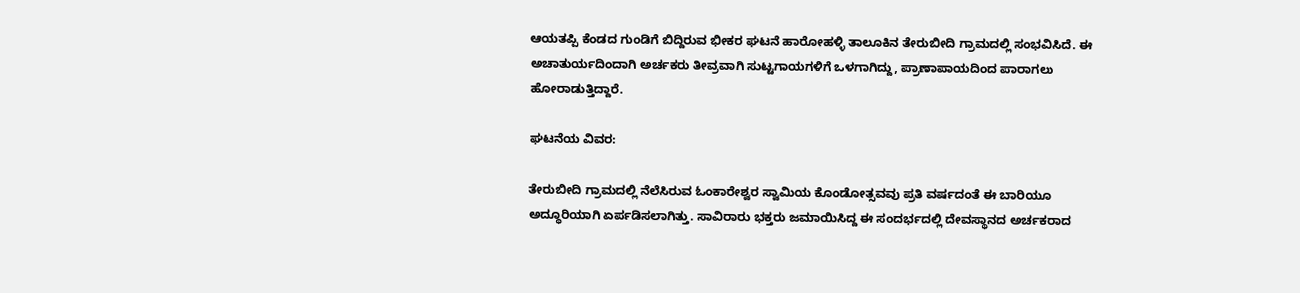ಆಯತಪ್ಪಿ ಕೆಂಡದ ಗುಂಡಿಗೆ ಬಿದ್ದಿರುವ ಭೀಕರ ಘಟನೆ ಹಾರೋಹಳ್ಳಿ ತಾಲೂಕಿನ ತೇರುಬೀದಿ ಗ್ರಾಮದಲ್ಲಿ ಸಂಭವಿಸಿದೆ. ಈ ಅಚಾತುರ್ಯದಿಂದಾಗಿ ಅರ್ಚಕರು ತೀವ್ರವಾಗಿ ಸುಟ್ಟಗಾಯಗಳಿಗೆ ಒಳಗಾಗಿದ್ದು, ಪ್ರಾಣಾಪಾಯದಿಂದ ಪಾರಾಗಲು ಹೋರಾಡುತ್ತಿದ್ದಾರೆ.

ಘಟನೆಯ ವಿವರ:

ತೇರುಬೀದಿ ಗ್ರಾಮದಲ್ಲಿ ನೆಲೆಸಿರುವ ಓಂಕಾರೇಶ್ವರ ಸ್ವಾಮಿಯ ಕೊಂಡೋತ್ಸವವು ಪ್ರತಿ ವರ್ಷದಂತೆ ಈ ಬಾರಿಯೂ ಅದ್ಧೂರಿಯಾಗಿ ಏರ್ಪಡಿಸಲಾಗಿತ್ತು. ಸಾವಿರಾರು ಭಕ್ತರು ಜಮಾಯಿಸಿದ್ದ ಈ ಸಂದರ್ಭದಲ್ಲಿ ದೇವಸ್ಥಾನದ ಅರ್ಚಕರಾದ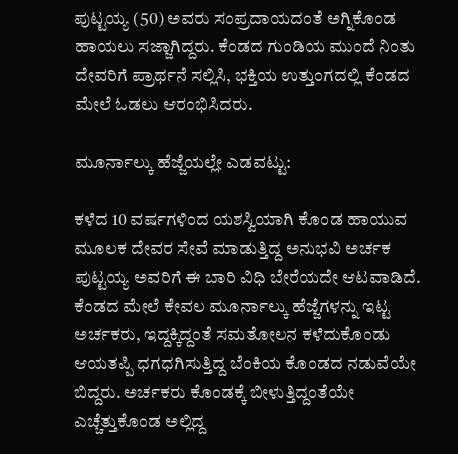ಪುಟ್ಟಯ್ಯ (50) ಅವರು ಸಂಪ್ರದಾಯದಂತೆ ಅಗ್ನಿಕೊಂಡ ಹಾಯಲು ಸಜ್ಜಾಗಿದ್ದರು. ಕೆಂಡದ ಗುಂಡಿಯ ಮುಂದೆ ನಿಂತು ದೇವರಿಗೆ ಪ್ರಾರ್ಥನೆ ಸಲ್ಲಿಸಿ, ಭಕ್ತಿಯ ಉತ್ತುಂಗದಲ್ಲಿ ಕೆಂಡದ ಮೇಲೆ ಓಡಲು ಆರಂಭಿಸಿದರು.

ಮೂರ್ನಾಲ್ಕು ಹೆಜ್ಜೆಯಲ್ಲೇ ಎಡವಟ್ಟು:

ಕಳೆದ 10 ವರ್ಷಗಳಿಂದ ಯಶಸ್ವಿಯಾಗಿ ಕೊಂಡ ಹಾಯುವ ಮೂಲಕ ದೇವರ ಸೇವೆ ಮಾಡುತ್ತಿದ್ದ ಅನುಭವಿ ಅರ್ಚಕ ಪುಟ್ಟಯ್ಯ ಅವರಿಗೆ ಈ ಬಾರಿ ವಿಧಿ ಬೇರೆಯದೇ ಆಟವಾಡಿದೆ. ಕೆಂಡದ ಮೇಲೆ ಕೇವಲ ಮೂರ್ನಾಲ್ಕು ಹೆಜ್ಜೆಗಳನ್ನು ಇಟ್ಟ ಅರ್ಚಕರು, ಇದ್ದಕ್ಕಿದ್ದಂತೆ ಸಮತೋಲನ ಕಳೆದುಕೊಂಡು ಆಯತಪ್ಪಿ ಧಗಧಗಿಸುತ್ತಿದ್ದ ಬೆಂಕಿಯ ಕೊಂಡದ ನಡುವೆಯೇ ಬಿದ್ದರು. ಅರ್ಚಕರು ಕೊಂಡಕ್ಕೆ ಬೀಳುತ್ತಿದ್ದಂತೆಯೇ ಎಚ್ಚೆತ್ತುಕೊಂಡ ಅಲ್ಲಿದ್ದ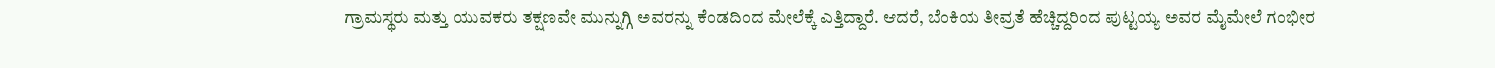ಗ್ರಾಮಸ್ಥರು ಮತ್ತು ಯುವಕರು ತಕ್ಷಣವೇ ಮುನ್ನುಗ್ಗಿ ಅವರನ್ನು ಕೆಂಡದಿಂದ ಮೇಲೆಕ್ಕೆ ಎತ್ತಿದ್ದಾರೆ. ಆದರೆ, ಬೆಂಕಿಯ ತೀವ್ರತೆ ಹೆಚ್ಚಿದ್ದರಿಂದ ಪುಟ್ಟಯ್ಯ ಅವರ ಮೈಮೇಲೆ ಗಂಭೀರ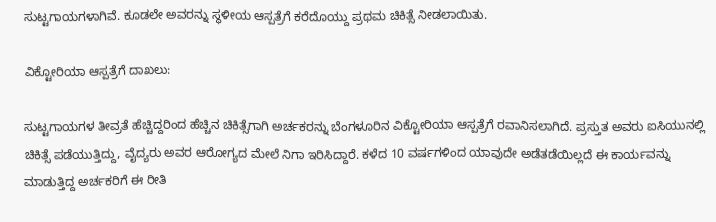ಸುಟ್ಟಗಾಯಗಳಾಗಿವೆ. ಕೂಡಲೇ ಅವರನ್ನು ಸ್ಥಳೀಯ ಆಸ್ಪತ್ರೆಗೆ ಕರೆದೊಯ್ದು ಪ್ರಥಮ ಚಿಕಿತ್ಸೆ ನೀಡಲಾಯಿತು.

ವಿಕ್ಟೋರಿಯಾ ಆಸ್ಪತ್ರೆಗೆ ದಾಖಲು:

ಸುಟ್ಟಗಾಯಗಳ ತೀವ್ರತೆ ಹೆಚ್ಚಿದ್ದರಿಂದ ಹೆಚ್ಚಿನ ಚಿಕಿತ್ಸೆಗಾಗಿ ಅರ್ಚಕರನ್ನು ಬೆಂಗಳೂರಿನ ವಿಕ್ಟೋರಿಯಾ ಆಸ್ಪತ್ರೆಗೆ ರವಾನಿಸಲಾಗಿದೆ. ಪ್ರಸ್ತುತ ಅವರು ಐಸಿಯುನಲ್ಲಿ ಚಿಕಿತ್ಸೆ ಪಡೆಯುತ್ತಿದ್ದು, ವೈದ್ಯರು ಅವರ ಆರೋಗ್ಯದ ಮೇಲೆ ನಿಗಾ ಇರಿಸಿದ್ದಾರೆ. ಕಳೆದ 10 ವರ್ಷಗಳಿಂದ ಯಾವುದೇ ಅಡೆತಡೆಯಿಲ್ಲದೆ ಈ ಕಾರ್ಯವನ್ನು ಮಾಡುತ್ತಿದ್ದ ಅರ್ಚಕರಿಗೆ ಈ ರೀತಿ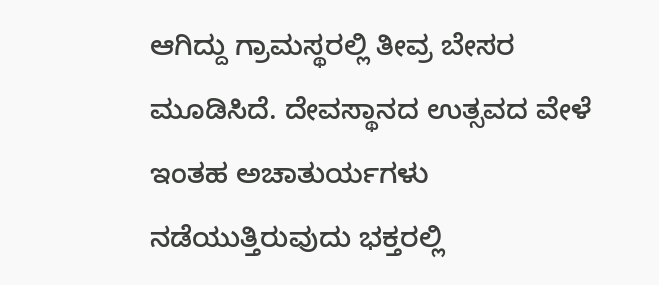ಆಗಿದ್ದು ಗ್ರಾಮಸ್ಥರಲ್ಲಿ ತೀವ್ರ ಬೇಸರ ಮೂಡಿಸಿದೆ. ದೇವಸ್ಥಾನದ ಉತ್ಸವದ ವೇಳೆ ಇಂತಹ ಅಚಾತುರ್ಯಗಳು ನಡೆಯುತ್ತಿರುವುದು ಭಕ್ತರಲ್ಲಿ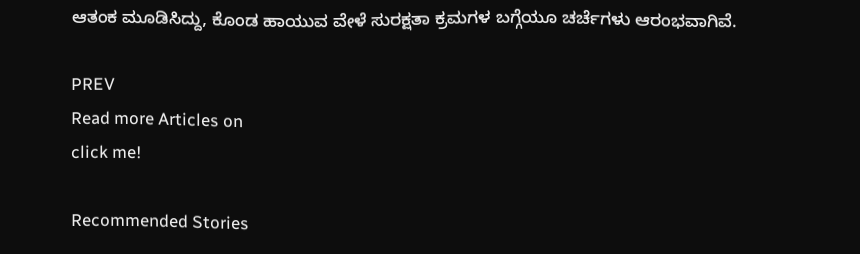ಆತಂಕ ಮೂಡಿಸಿದ್ದು, ಕೊಂಡ ಹಾಯುವ ವೇಳೆ ಸುರಕ್ಷತಾ ಕ್ರಮಗಳ ಬಗ್ಗೆಯೂ ಚರ್ಚೆಗಳು ಆರಂಭವಾಗಿವೆ.

PREV
Read more Articles on
click me!

Recommended Stories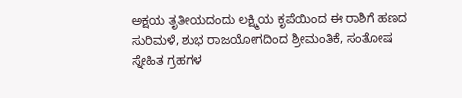ಅಕ್ಷಯ ತೃತೀಯದಂದು ಲಕ್ಷ್ಮಿಯ ಕೃಪೆಯಿಂದ ಈ ರಾಶಿಗೆ ಹಣದ ಸುರಿಮಳೆ, ಶುಭ ರಾಜಯೋಗದಿಂದ ಶ್ರೀಮಂತಿಕೆ, ಸಂತೋಷ
ಸ್ನೇಹಿತ ಗ್ರಹಗಳ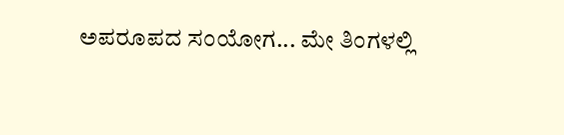ಅಪರೂಪದ ಸಂಯೋಗ... ಮೇ ತಿಂಗಳಲ್ಲಿ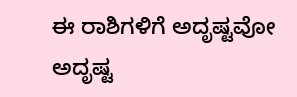ಈ ರಾಶಿಗಳಿಗೆ ಅದೃಷ್ಟವೋ ಅದೃಷ್ಟ